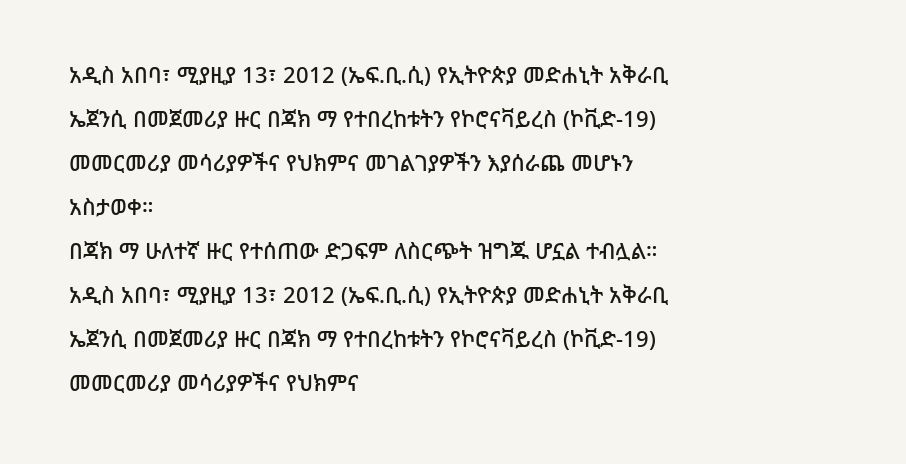አዲስ አበባ፣ ሚያዚያ 13፣ 2012 (ኤፍ.ቢ.ሲ) የኢትዮጵያ መድሐኒት አቅራቢ ኤጀንሲ በመጀመሪያ ዙር በጃክ ማ የተበረከቱትን የኮሮናቫይረስ (ኮቪድ-19) መመርመሪያ መሳሪያዎችና የህክምና መገልገያዎችን እያሰራጨ መሆኑን አስታወቀ።
በጃክ ማ ሁለተኛ ዙር የተሰጠው ድጋፍም ለስርጭት ዝግጁ ሆኗል ተብሏል።
አዲስ አበባ፣ ሚያዚያ 13፣ 2012 (ኤፍ.ቢ.ሲ) የኢትዮጵያ መድሐኒት አቅራቢ ኤጀንሲ በመጀመሪያ ዙር በጃክ ማ የተበረከቱትን የኮሮናቫይረስ (ኮቪድ-19) መመርመሪያ መሳሪያዎችና የህክምና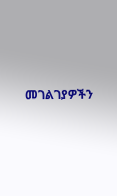መገልገያዎችን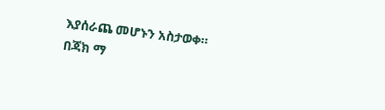እያሰራጨ መሆኑን አስታወቀ።
በጃክ ማ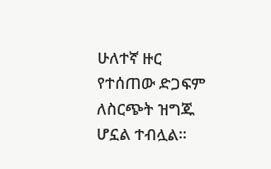ሁለተኛ ዙር የተሰጠው ድጋፍም ለስርጭት ዝግጁ ሆኗል ተብሏል።